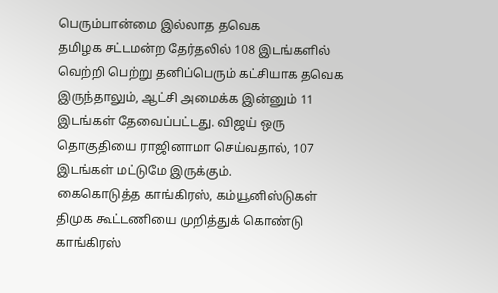பெரும்பான்மை இல்லாத தவெக
தமிழக சட்டமன்ற தேர்தலில் 108 இடங்களில் வெற்றி பெற்று தனிப்பெரும் கட்சியாக தவெக இருந்தாலும், ஆட்சி அமைக்க இன்னும் 11 இடங்கள் தேவைப்பட்டது. விஜய் ஒரு தொகுதியை ராஜினாமா செய்வதால், 107 இடங்கள் மட்டுமே இருக்கும்.
கைகொடுத்த காங்கிரஸ், கம்யூனிஸ்டுகள்
திமுக கூட்டணியை முறித்துக் கொண்டு காங்கிரஸ்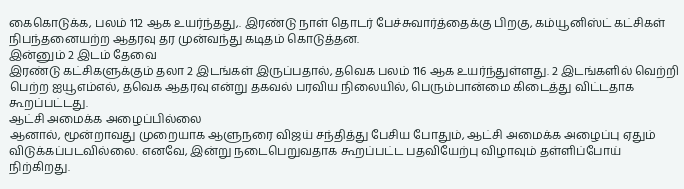கைகொடுக்க, பலம் 112 ஆக உயர்ந்தது,. இரண்டு நாள் தொடர் பேச்சுவார்த்தைக்கு பிறகு, கம்யூனிஸ்ட் கட்சிகள் நிபந்தனையற்ற ஆதரவு தர முன்வந்து கடிதம் கொடுத்தன.
இன்னும் 2 இடம் தேவை
இரண்டு கட்சிகளுக்கும் தலா 2 இடங்கள் இருப்பதால், தவெக பலம் 116 ஆக உயர்ந்துள்ளது. 2 இடங்களில் வெற்றி பெற்ற ஐயூஎம்எல், தவெக ஆதரவு என்று தகவல் பரவிய நிலையில், பெரும்பான்மை கிடைத்து விட்டதாக கூறப்பட்டது.
ஆட்சி அமைக்க அழைப்பில்லை
ஆனால், மூன்றாவது முறையாக ஆளுநரை விஜய் சந்தித்து பேசிய போதும், ஆட்சி அமைக்க அழைப்பு ஏதும் விடுக்கப்படவில்லை. எனவே, இன்று நடைபெறுவதாக கூறப்பட்ட பதவியேற்பு விழாவும் தள்ளிப்போய் நிற்கிறது.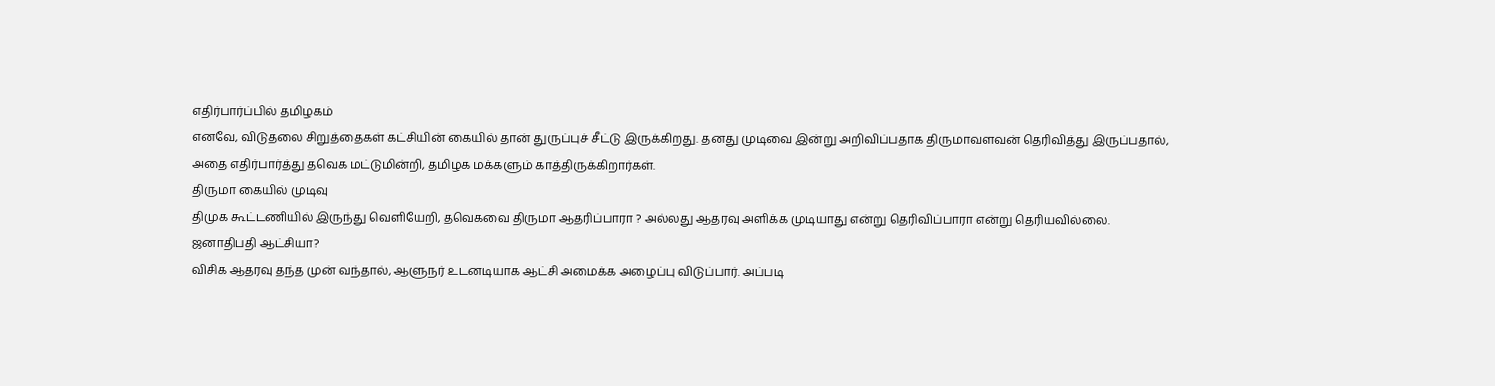எதிர்பார்ப்பில் தமிழகம்
எனவே, விடுதலை சிறுத்தைகள் கட்சியின் கையில் தான் துருப்புச் சீட்டு இருக்கிறது. தனது முடிவை இன்று அறிவிப்பதாக திருமாவளவன் தெரிவித்து இருப்பதால், அதை எதிர்பார்த்து தவெக மட்டுமின்றி, தமிழக மக்களும் காத்திருக்கிறார்கள்.
திருமா கையில் முடிவு
திமுக கூட்டணியில் இருந்து வெளியேறி, தவெகவை திருமா ஆதரிப்பாரா ? அல்லது ஆதரவு அளிக்க முடியாது என்று தெரிவிப்பாரா என்று தெரியவில்லை.
ஜனாதிபதி ஆட்சியா?
விசிக ஆதரவு தந்த முன் வந்தால், ஆளுநர் உடனடியாக ஆட்சி அமைக்க அழைப்பு விடுப்பார். அப்படி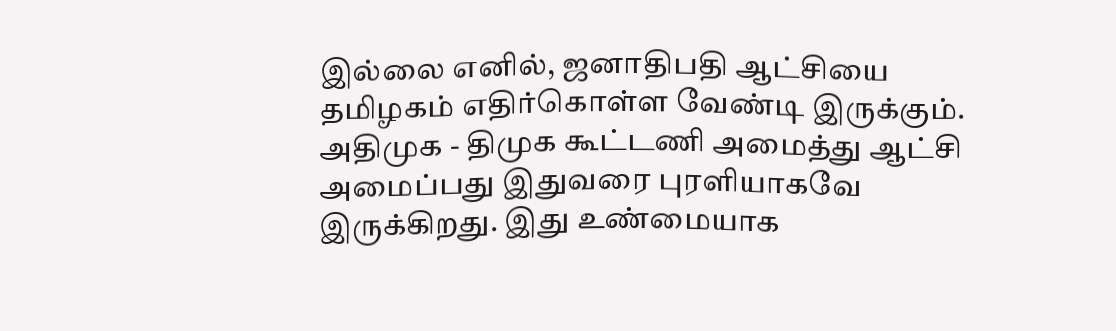இல்லை எனில், ஜனாதிபதி ஆட்சியை தமிழகம் எதிர்கொள்ள வேண்டி இருக்கும்.
அதிமுக - திமுக கூட்டணி அமைத்து ஆட்சி அமைப்பது இதுவரை புரளியாகவே இருக்கிறது. இது உண்மையாக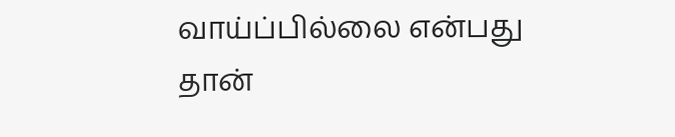வாய்ப்பில்லை என்பது தான்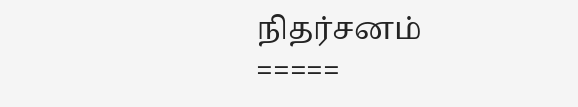நிதர்சனம்
=====